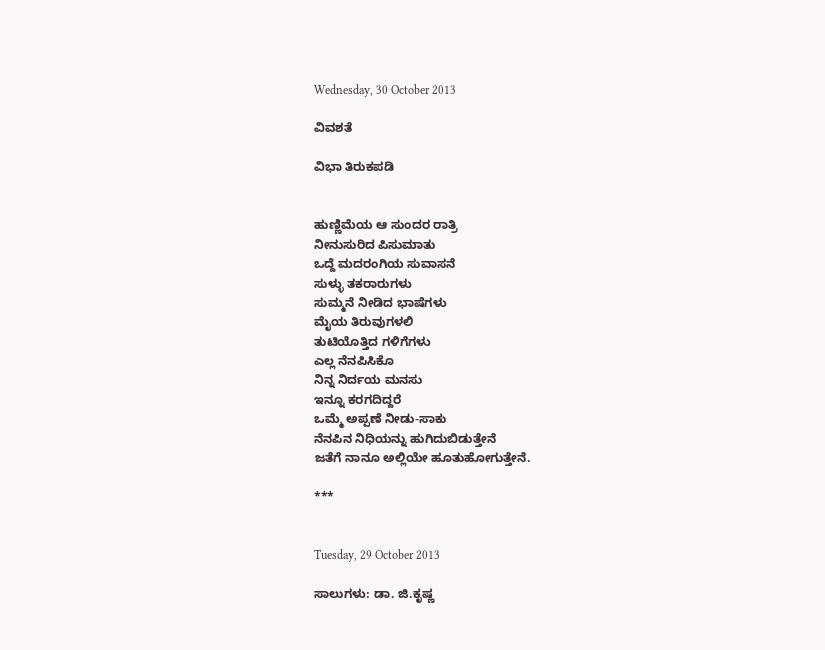Wednesday, 30 October 2013

ವಿವಶತೆ

ವಿಭಾ ತಿರುಕಪಡಿ


ಹುಣ್ಣಿಮೆಯ ಆ ಸುಂದರ ರಾತ್ರಿ
ನೀನುಸುರಿದ ಪಿಸುಮಾತು
ಒದ್ದೆ ಮದರಂಗಿಯ ಸುವಾಸನೆ
ಸುಳ್ಳು ತಕರಾರುಗಳು
ಸುಮ್ಮನೆ ನೀಡಿದ ಭಾಷೆಗಳು
ಮೈಯ ತಿರುವುಗಳಲಿ
ತುಟಿಯೊತ್ತಿದ ಗಳಿಗೆಗಳು
ಎಲ್ಲ ನೆನಪಿಸಿಕೊ
ನಿನ್ನ ನಿರ್ದಯ ಮನಸು
ಇನ್ನೂ ಕರಗದಿದ್ದರೆ
ಒಮ್ಮೆ ಅಪ್ಪಣೆ ನೀಡು-ಸಾಕು
ನೆನಪಿನ ನಿಧಿಯನ್ನು ಹುಗಿದುಬಿಡುತ್ತೇನೆ
ಜತೆಗೆ ನಾನೂ ಅಲ್ಲಿಯೇ ಹೂತುಹೋಗುತ್ತೇನೆ.

***


Tuesday, 29 October 2013

ಸಾಲುಗಳು: ಡಾ. ಜಿ.ಕೃಷ್ಣ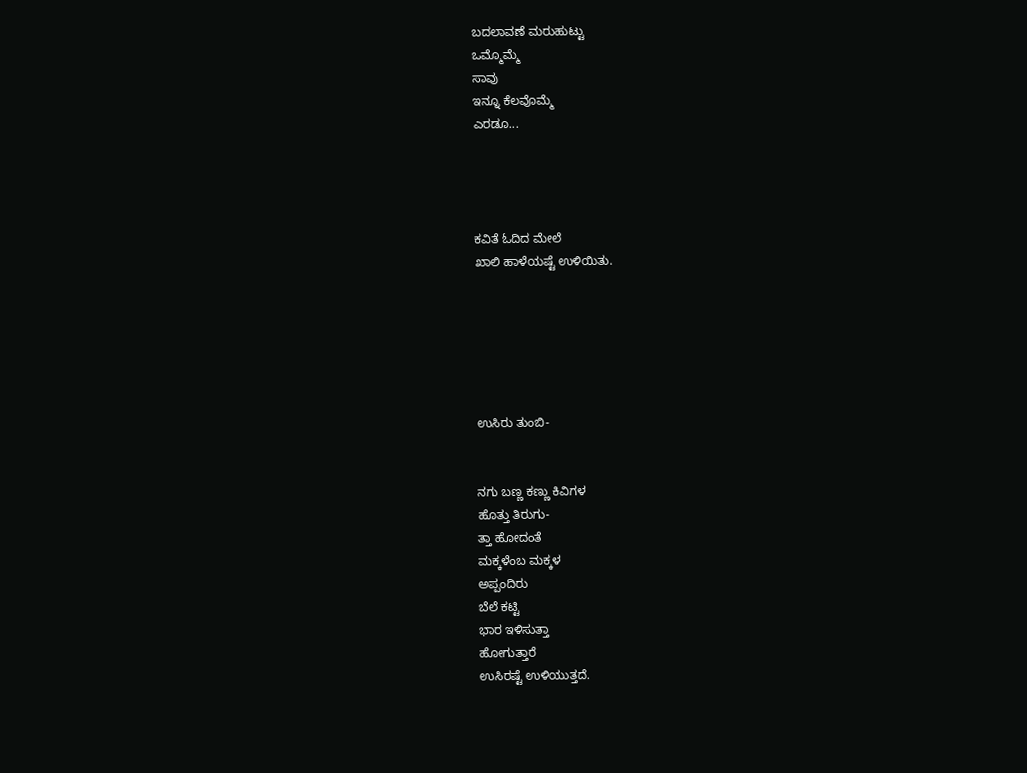ಬದಲಾವಣೆ ಮರುಹುಟ್ಟು
ಒಮ್ಮೊಮ್ಮೆ
ಸಾವು
ಇನ್ನೂ ಕೆಲವೊಮ್ಮೆ
ಎರಡೂ...




ಕವಿತೆ ಓದಿದ ಮೇಲೆ
ಖಾಲಿ ಹಾಳೆಯಷ್ಟೆ ಉಳಿಯಿತು.






ಉಸಿರು ತುಂಬಿ-


ನಗು ಬಣ್ಣ ಕಣ್ಣು ಕಿವಿಗಳ
ಹೊತ್ತು ತಿರುಗು-
ತ್ತಾ ಹೋದಂತೆ
ಮಕ್ಕಳೆಂಬ ಮಕ್ಕಳ
ಅಪ್ಪಂದಿರು
ಬೆಲೆ ಕಟ್ಟಿ
ಭಾರ ಇಳಿಸುತ್ತಾ
ಹೋಗುತ್ತಾರೆ
ಉಸಿರಷ್ಟೆ ಉಳಿಯುತ್ತದೆ.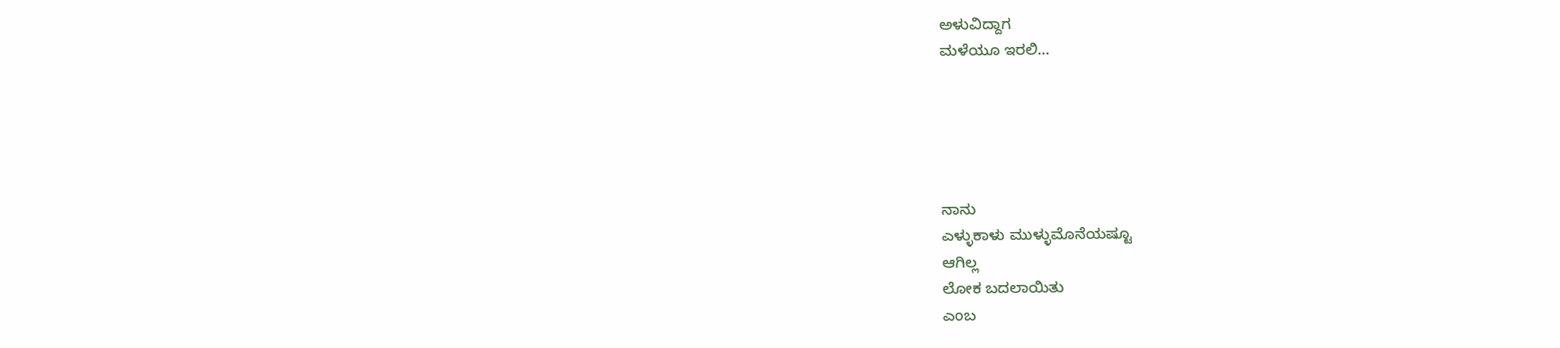ಅಳುವಿದ್ದಾಗ
ಮಳೆಯೂ ಇರಲಿ...





ನಾನು
ಎಳ್ಳುಕಾಳು ಮುಳ್ಳುಮೊನೆಯಷ್ಟೂ
ಆಗಿಲ್ಲ
ಲೋಕ ಬದಲಾಯಿತು
ಎಂಬ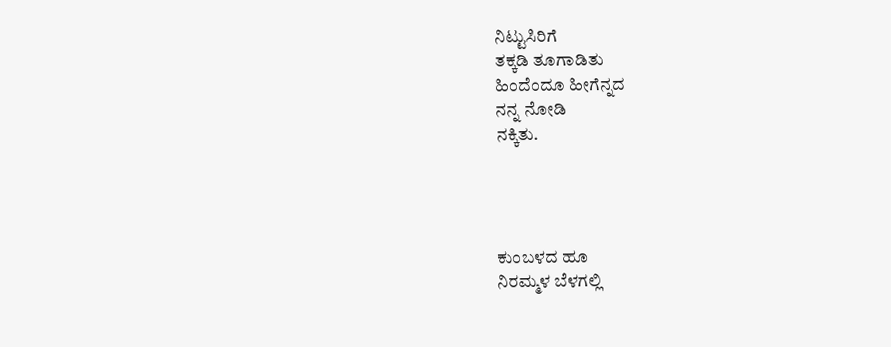ನಿಟ್ಟುಸಿರಿಗೆ
ತಕ್ಕಡಿ ತೂಗಾಡಿತು
ಹಿಂದೆಂದೂ ಹೀಗೆನ್ನದ
ನನ್ನ ನೋಡಿ
ನಕ್ಕಿತು.




ಕುಂಬಳದ ಹೂ
ನಿರಮ್ಮಳ ಬೆಳಗಲ್ಲಿ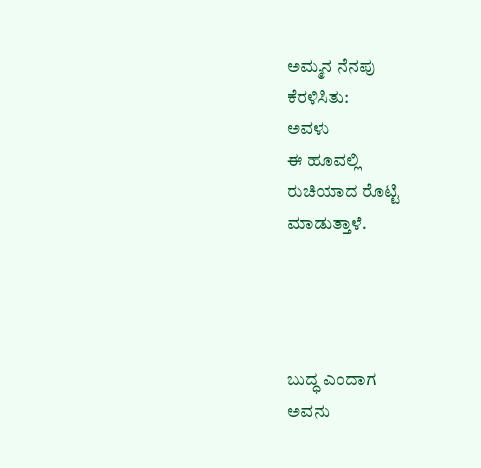ಅಮ್ಮನ ನೆನಪು
ಕೆರಳಿಸಿತು:
ಅವಳು
ಈ ಹೂವಲ್ಲಿ
ರುಚಿಯಾದ ರೊಟ್ಟಿ
ಮಾಡುತ್ತಾಳೆ.




ಬುದ್ಧ ಎಂದಾಗ
ಅವನು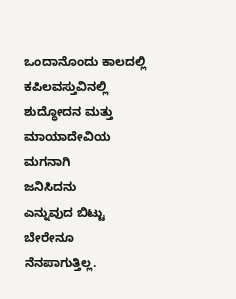ಒಂದಾನೊಂದು ಕಾಲದಲ್ಲಿ
ಕಪಿಲವಸ್ತುವಿನಲ್ಲಿ
ಶುದ್ಧೋದನ ಮತ್ತು
ಮಾಯಾದೇವಿಯ ಮಗನಾಗಿ
ಜನಿಸಿದನು
ಎನ್ನುವುದ ಬಿಟ್ಟು
ಬೇರೇನೂ
ನೆನಪಾಗುತ್ತಿಲ್ಲ.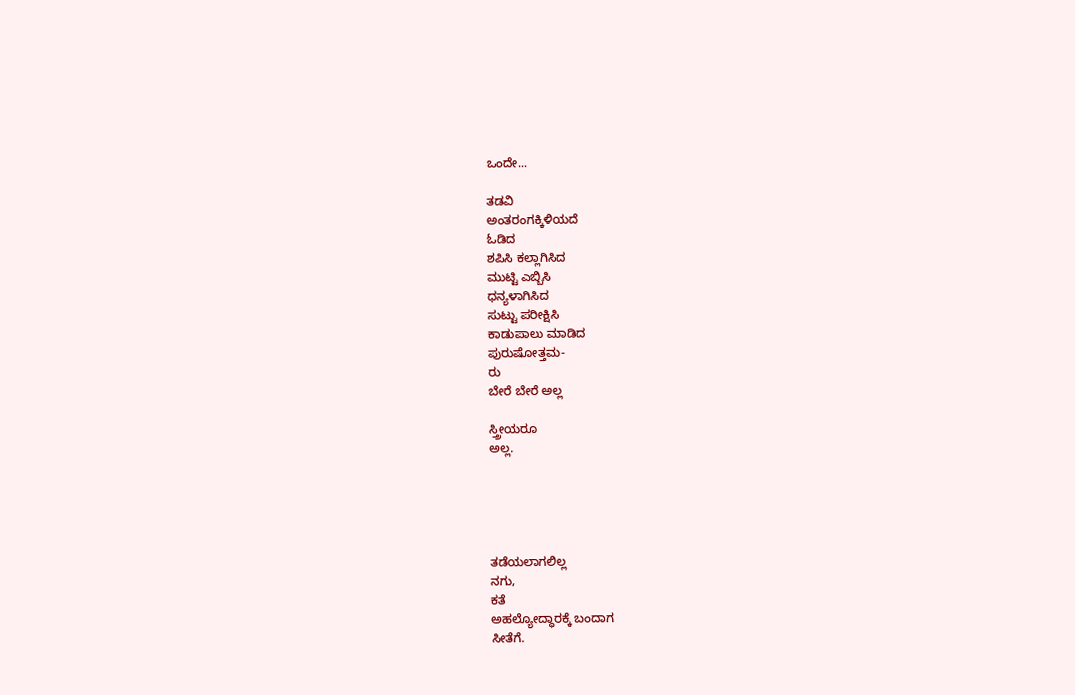ಒಂದೇ...

ತಡವಿ
ಅಂತರಂಗಕ್ಕಿಳಿಯದೆ
ಓಡಿದ
ಶಪಿಸಿ ಕಲ್ಲಾಗಿಸಿದ
ಮುಟ್ಟಿ ಎಬ್ಬಿಸಿ
ಧನ್ಯಳಾಗಿಸಿದ
ಸುಟ್ಟು ಪರೀಕ್ಷಿಸಿ
ಕಾಡುಪಾಲು ಮಾಡಿದ
ಪುರುಷೋತ್ತಮ-
ರು
ಬೇರೆ ಬೇರೆ ಅಲ್ಲ

ಸ್ತ್ರೀಯರೂ
ಅಲ್ಲ.





ತಡೆಯಲಾಗಲಿಲ್ಲ
ನಗು,
ಕತೆ
ಅಹಲ್ಯೋದ್ಧಾರಕ್ಕೆ ಬಂದಾಗ
ಸೀತೆಗೆ.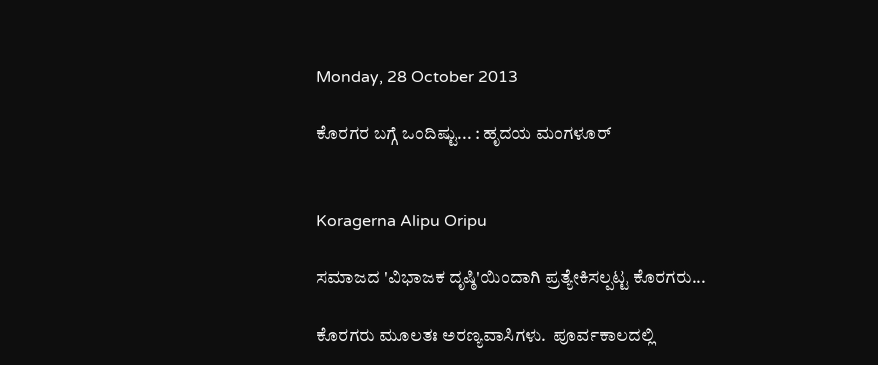Monday, 28 October 2013

ಕೊರಗರ ಬಗ್ಗೆ ಒಂದಿಷ್ಟು... : ಹೃದಯ ಮಂಗಳೂರ್


Koragerna Alipu Oripu

ಸಮಾಜದ 'ವಿಭಾಜಕ ದೃಷ್ಠಿ'ಯಿಂದಾಗಿ ಪ್ರತ್ಯೇಕಿಸಲ್ಪಟ್ಟ ಕೊರಗರು...

ಕೊರಗರು ಮೂಲತಃ ಅರಣ್ಯವಾಸಿಗಳು.  ಪೂರ್ವಕಾಲದಲ್ಲಿ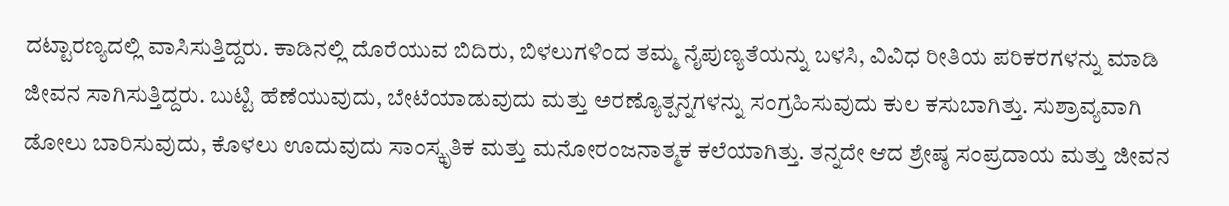ದಟ್ಟಾರಣ್ಯದಲ್ಲಿ ವಾಸಿಸುತ್ತಿದ್ದರು. ಕಾಡಿನಲ್ಲಿ ದೊರೆಯುವ ಬಿದಿರು, ಬಿಳಲುಗಳಿಂದ ತಮ್ಮ ನೈಪುಣ್ಯತೆಯನ್ನು ಬಳಸಿ, ವಿವಿಧ ರೀತಿಯ ಪರಿಕರಗಳನ್ನು ಮಾಡಿ ಜೀವನ ಸಾಗಿಸುತ್ತಿದ್ದರು. ಬುಟ್ಟಿ ಹೆಣೆಯುವುದು, ಬೇಟೆಯಾಡುವುದು ಮತ್ತು ಅರಣ್ಯೊತ್ಪನ್ನಗಳನ್ನು ಸಂಗ್ರಹಿಸುವುದು ಕುಲ ಕಸುಬಾಗಿತ್ತು. ಸುಶ್ರಾವ್ಯವಾಗಿ ಡೋಲು ಬಾರಿಸುವುದು, ಕೊಳಲು ಊದುವುದು ಸಾಂಸ್ಕೃತಿಕ ಮತ್ತು ಮನೋರಂಜನಾತ್ಮಕ ಕಲೆಯಾಗಿತ್ತು. ತನ್ನದೇ ಆದ ಶ್ರೇಷ್ಠ ಸಂಪ್ರದಾಯ ಮತ್ತು ಜೀವನ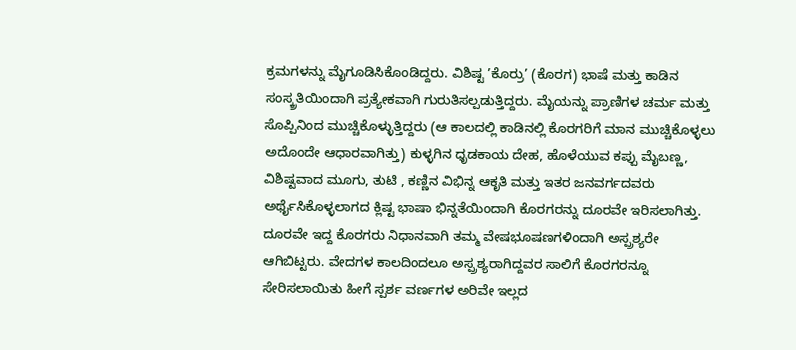ಕ್ರಮಗಳನ್ನು ಮೈಗೂಡಿಸಿಕೊಂಡಿದ್ದರು. ವಿಶಿಷ್ಟ ’ಕೊರ್ರು’ (ಕೊರಗ) ಭಾಷೆ ಮತ್ತು ಕಾಡಿನ ಸಂಸ್ಕ್ರತಿಯಿಂದಾಗಿ ಪ್ರತ್ಯೇಕವಾಗಿ ಗುರುತಿಸಲ್ಪಡುತ್ತಿದ್ದರು. ಮೈಯನ್ನು ಪ್ರಾಣಿಗಳ ಚರ್ಮ ಮತ್ತು ಸೊಪ್ಪಿನಿಂದ ಮುಚ್ಚಿಕೊಳ್ಳುತ್ತಿದ್ದರು (ಆ ಕಾಲದಲ್ಲಿ ಕಾಡಿನಲ್ಲಿ ಕೊರಗರಿಗೆ ಮಾನ ಮುಚ್ಚಿಕೊಳ್ಳಲು ಅದೊಂದೇ ಆಧಾರವಾಗಿತ್ತು) ಕುಳ್ಳಗಿನ ಧೃಡಕಾಯ ದೇಹ, ಹೊಳೆಯುವ ಕಪ್ಪು ಮೈಬಣ್ಣ,  ವಿಶಿಷ್ಟವಾದ ಮೂಗು, ತುಟಿ , ಕಣ್ಣಿನ ವಿಭಿನ್ನ ಆಕೃತಿ ಮತ್ತು ಇತರ ಜನವರ್ಗದವರು ಅರ್ಥೈಸಿಕೊಳ್ಳಲಾಗದ ಕ್ಲಿಷ್ಟ ಭಾಷಾ ಭಿನ್ನತೆಯಿಂದಾಗಿ ಕೊರಗರನ್ನು ದೂರವೇ ಇರಿಸಲಾಗಿತ್ತು. ದೂರವೇ ಇದ್ದ ಕೊರಗರು ನಿಧಾನವಾಗಿ ತಮ್ಮ ವೇಷಭೂಷಣಗಳಿಂದಾಗಿ ಅಸ್ಪ್ರಶ್ಯರೇ ಆಗಿಬಿಟ್ಟರು. ವೇದಗಳ ಕಾಲದಿಂದಲೂ ಅಸ್ಪ್ರಶ್ಯರಾಗಿದ್ದವರ ಸಾಲಿಗೆ ಕೊರಗರನ್ನೂ ಸೇರಿಸಲಾಯಿತು ಹೀಗೆ ಸ್ಪರ್ಶ ವರ್ಣಗಳ ಅರಿವೇ ಇಲ್ಲದ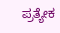ಪ್ರತ್ಯೇಕ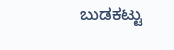ಬುಡಕಟ್ಟು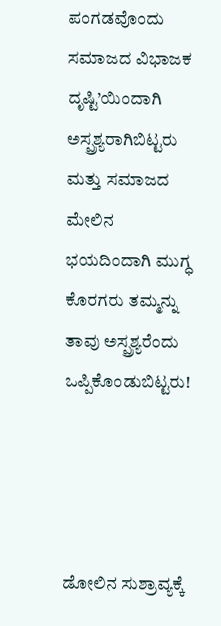ಪಂಗಡವೊಂದು ಸಮಾಜದ ವಿಭಾಜಕ ದೃಷ್ಟಿ’ಯಿಂದಾಗಿ ಅಸ್ಪ್ರಶ್ಯರಾಗಿಬಿಟ್ಟರು ಮತ್ತು ಸಮಾಜದ ಮೇಲಿನ ಭಯದಿಂದಾಗಿ ಮುಗ್ಧ ಕೊರಗರು ತಮ್ಮನ್ನು ತಾವು ಅಸ್ಪ್ರಶ್ಯರೆಂದು ಒಪ್ಪಿಕೊಂಡುಬಿಟ್ಟರು!




ಡೋಲಿನ ಸುಶ್ರಾವ್ಯಕ್ಕೆ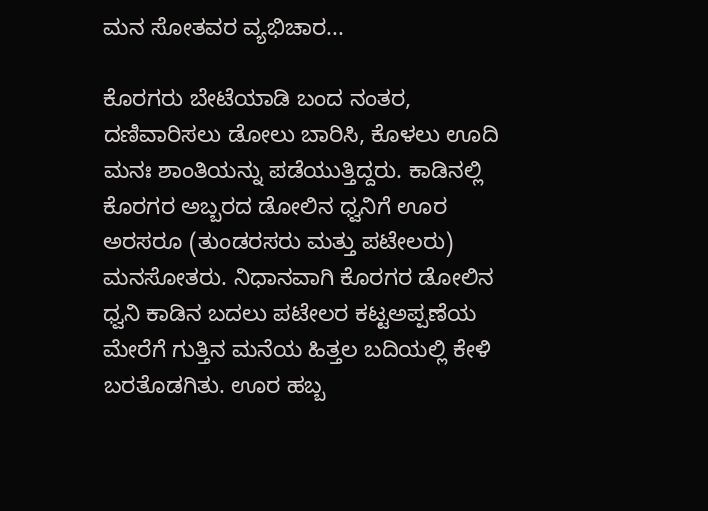ಮನ ಸೋತವರ ವ್ಯಭಿಚಾರ...

ಕೊರಗರು ಬೇಟೆಯಾಡಿ ಬಂದ ನಂತರ, ದಣಿವಾರಿಸಲು ಡೋಲು ಬಾರಿಸಿ, ಕೊಳಲು ಊದಿ ಮನಃ ಶಾಂತಿಯನ್ನು ಪಡೆಯುತ್ತಿದ್ದರು. ಕಾಡಿನಲ್ಲಿ ಕೊರಗರ ಅಬ್ಬರದ ಡೋಲಿನ ಧ್ವನಿಗೆ ಊರ ಅರಸರೂ (ತುಂಡರಸರು ಮತ್ತು ಪಟೇಲರು) ಮನಸೋತರು. ನಿಧಾನವಾಗಿ ಕೊರಗರ ಡೋಲಿನ ಧ್ವನಿ ಕಾಡಿನ ಬದಲು ಪಟೇಲರ ಕಟ್ಟಅಪ್ಪಣೆಯ ಮೇರೆಗೆ ಗುತ್ತಿನ ಮನೆಯ ಹಿತ್ತಲ ಬದಿಯಲ್ಲಿ ಕೇಳಿ ಬರತೊಡಗಿತು. ಊರ ಹಬ್ಬ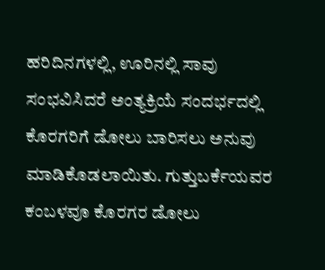ಹರಿದಿನಗಳಲ್ಲಿ, ಊರಿನಲ್ಲಿ ಸಾವು ಸಂಭವಿಸಿದರೆ ಅಂತ್ಯಕ್ರಿಯೆ ಸಂದರ್ಭದಲ್ಲಿ ಕೊರಗರಿಗೆ ಡೋಲು ಬಾರಿಸಲು ಅನುವು ಮಾಡಿಕೊಡಲಾಯಿತು. ಗುತ್ತುಬರ್ಕೆಯವರ ಕಂಬಳವೂ ಕೊರಗರ ಡೋಲು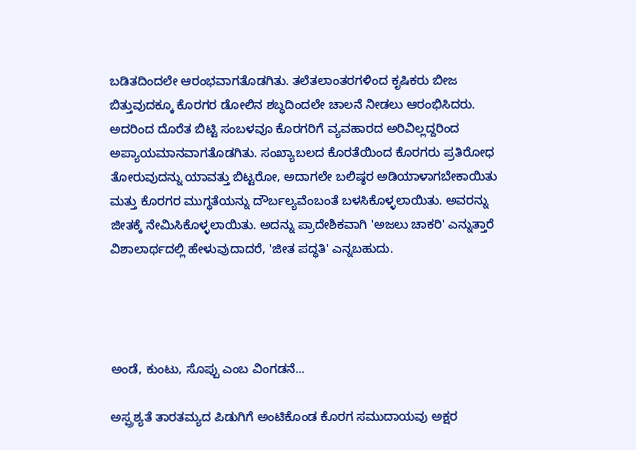ಬಡಿತದಿಂದಲೇ ಆರಂಭವಾಗತೊಡಗಿತು. ತಲೆತಲಾಂತರಗಳಿಂದ ಕೃಷಿಕರು ಬೀಜ ಬಿತ್ತುವುದಕ್ಕೂ ಕೊರಗರ ಡೋಲಿನ ಶಬ್ಧದಿಂದಲೇ ಚಾಲನೆ ನೀಡಲು ಆರಂಭಿಸಿದರು. ಅದರಿಂದ ದೊರೆತ ಬಿಟ್ಟಿ ಸಂಬಳವೂ ಕೊರಗರಿಗೆ ವ್ಯವಹಾರದ ಅರಿವಿಲ್ಲದ್ದರಿಂದ ಅಪ್ಯಾಯಮಾನವಾಗತೊಡಗಿತು. ಸಂಖ್ಯಾಬಲದ ಕೊರತೆಯಿಂದ ಕೊರಗರು ಪ್ರತಿರೋಧ ತೋರುವುದನ್ನು ಯಾವತ್ತು ಬಿಟ್ಟರೋ, ಅದಾಗಲೇ ಬಲಿಷ್ಠರ ಅಡಿಯಾಳಾಗಬೇಕಾಯಿತು ಮತ್ತು ಕೊರಗರ ಮುಗ್ಧತೆಯನ್ನು ದೌರ್ಬಲ್ಯವೆಂಬಂತೆ ಬಳಸಿಕೊಳ್ಳಲಾಯಿತು. ಅವರನ್ನು ಜೀತಕ್ಕೆ ನೇಮಿಸಿಕೊಳ್ಳಲಾಯಿತು. ಅದನ್ನು ಪ್ರಾದೇಶಿಕವಾಗಿ 'ಅಜಲು ಚಾಕರಿ' ಎನ್ನುತ್ತಾರೆ ವಿಶಾಲಾರ್ಥದಲ್ಲಿ ಹೇಳುವುದಾದರೆ, 'ಜೀತ ಪದ್ಧತಿ' ಎನ್ನಬಹುದು.




ಅಂಡೆ, ಕುಂಟು, ಸೊಪ್ಪು ಎಂಬ ವಿಂಗಡನೆ...

ಅಸ್ಪ್ರಶ್ಯತೆ ತಾರತಮ್ಯದ ಪಿಡುಗಿಗೆ ಅಂಟಿಕೊಂಡ ಕೊರಗ ಸಮುದಾಯವು ಅಕ್ಷರ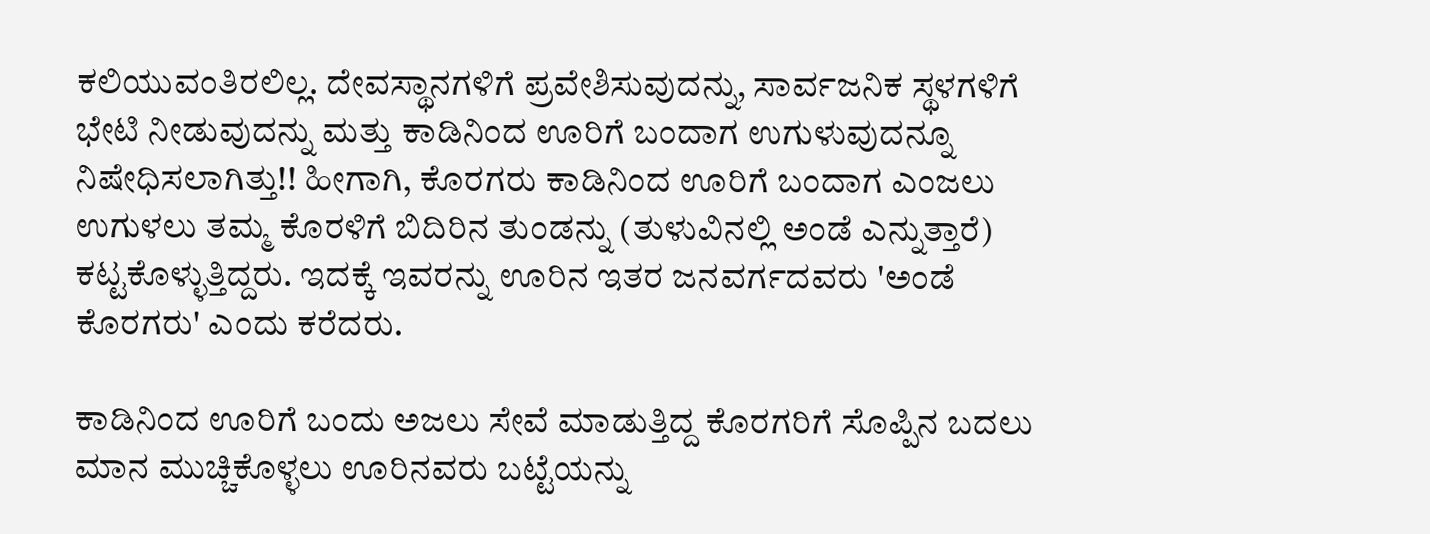ಕಲಿಯುವಂತಿರಲಿಲ್ಲ. ದೇವಸ್ಥಾನಗಳಿಗೆ ಪ್ರವೇಶಿಸುವುದನ್ನು, ಸಾರ್ವಜನಿಕ ಸ್ಥಳಗಳಿಗೆ ಭೇಟಿ ನೀಡುವುದನ್ನು ಮತ್ತು ಕಾಡಿನಿಂದ ಊರಿಗೆ ಬಂದಾಗ ಉಗುಳುವುದನ್ನೂ ನಿಷೇಧಿಸಲಾಗಿತ್ತು!! ಹೀಗಾಗಿ, ಕೊರಗರು ಕಾಡಿನಿಂದ ಊರಿಗೆ ಬಂದಾಗ ಎಂಜಲು ಉಗುಳಲು ತಮ್ಮ ಕೊರಳಿಗೆ ಬಿದಿರಿನ ತುಂಡನ್ನು (ತುಳುವಿನಲ್ಲಿ ಅಂಡೆ ಎನ್ನುತ್ತಾರೆ) ಕಟ್ಟಕೊಳ್ಳುತ್ತಿದ್ದರು. ಇದಕ್ಕೆ ಇವರನ್ನು ಊರಿನ ಇತರ ಜನವರ್ಗದವರು 'ಅಂಡೆ ಕೊರಗರು' ಎಂದು ಕರೆದರು.

ಕಾಡಿನಿಂದ ಊರಿಗೆ ಬಂದು ಅಜಲು ಸೇವೆ ಮಾಡುತ್ತಿದ್ದ ಕೊರಗರಿಗೆ ಸೊಪ್ಪಿನ ಬದಲು ಮಾನ ಮುಚ್ಚಿಕೊಳ್ಳಲು ಊರಿನವರು ಬಟ್ಟೆಯನ್ನು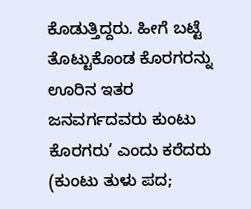ಕೊಡುತ್ತಿದ್ದರು. ಹೀಗೆ ಬಟ್ಟೆ ತೊಟ್ಟುಕೊಂಡ ಕೊರಗರನ್ನು ಊರಿನ ಇತರ ಜನವರ್ಗದವರು ಕುಂಟು ಕೊರಗರು’ ಎಂದು ಕರೆದರು (ಕುಂಟು ತುಳು ಪದ;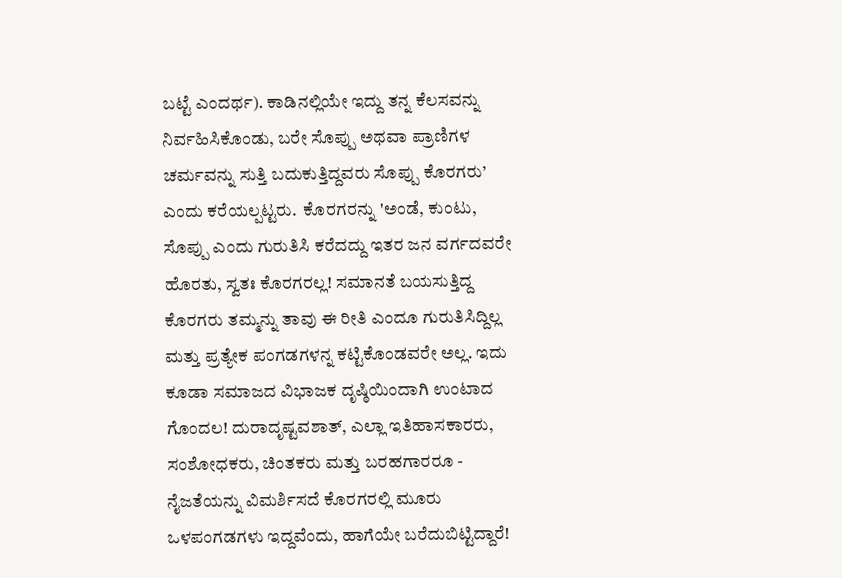ಬಟ್ಟೆ ಎಂದರ್ಥ). ಕಾಡಿನಲ್ಲಿಯೇ ಇದ್ದು ತನ್ನ ಕೆಲಸವನ್ನು ನಿರ್ವಹಿಸಿಕೊಂಡು, ಬರೇ ಸೊಪ್ಪು ಅಥವಾ ಪ್ರಾಣಿಗಳ ಚರ್ಮವನ್ನು ಸುತ್ತಿ ಬದುಕುತ್ತಿದ್ದವರು ಸೊಪ್ಪು ಕೊರಗರು’ ಎಂದು ಕರೆಯಲ್ಪಟ್ಟರು.  ಕೊರಗರನ್ನು 'ಅಂಡೆ, ಕುಂಟು, ಸೊಪ್ಪು ಎಂದು ಗುರುತಿಸಿ ಕರೆದದ್ದು ಇತರ ಜನ ವರ್ಗದವರೇ ಹೊರತು, ಸ್ವತಃ ಕೊರಗರಲ್ಲ! ಸಮಾನತೆ ಬಯಸುತ್ತಿದ್ದ ಕೊರಗರು ತಮ್ಮನ್ನು ತಾವು ಈ ರೀತಿ ಎಂದೂ ಗುರುತಿಸಿದ್ದಿಲ್ಲ ಮತ್ತು ಪ್ರತ್ಯೇಕ ಪಂಗಡಗಳನ್ನ ಕಟ್ಟಿಕೊಂಡವರೇ ಅಲ್ಲ. ಇದು ಕೂಡಾ ಸಮಾಜದ ವಿಭಾಜಕ ದೃಷ್ಠಿಯಿಂದಾಗಿ ಉಂಟಾದ ಗೊಂದಲ! ದುರಾದೃಷ್ಟವಶಾತ್, ಎಲ್ಲಾ ಇತಿಹಾಸಕಾರರು, ಸಂಶೋಧಕರು, ಚಿಂತಕರು ಮತ್ತು ಬರಹಗಾರರೂ - ನೈಜತೆಯನ್ನು ವಿಮರ್ಶಿಸದೆ ಕೊರಗರಲ್ಲಿ ಮೂರು ಒಳಪಂಗಡಗಳು ಇದ್ದವೆಂದು, ಹಾಗೆಯೇ ಬರೆದುಬಿಟ್ಟಿದ್ದಾರೆ!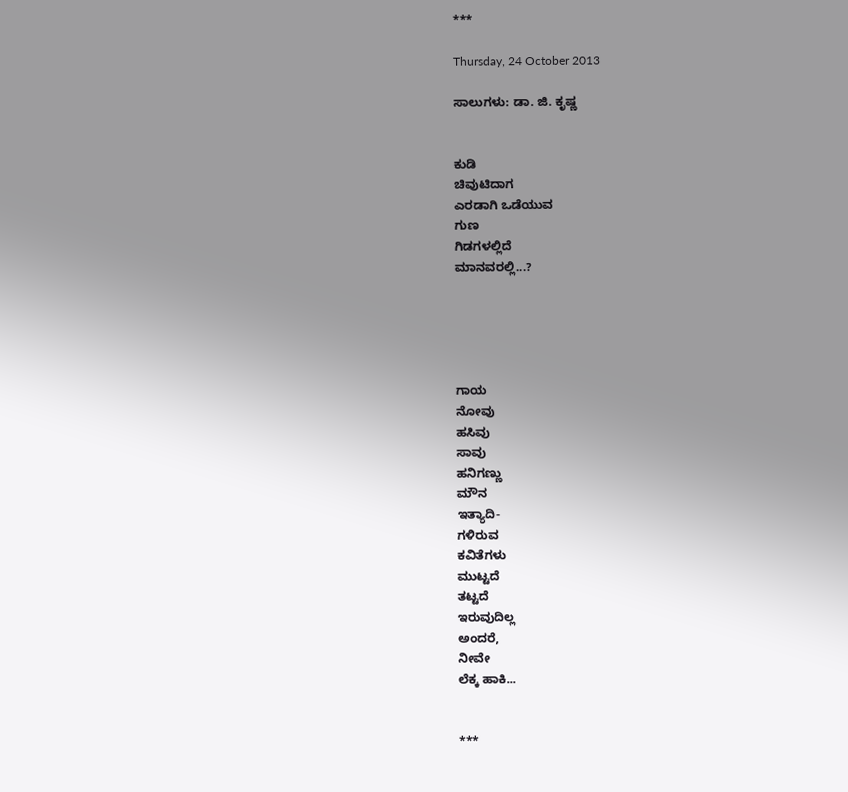***

Thursday, 24 October 2013

ಸಾಲುಗಳು: ಡಾ. ಜಿ. ಕೃಷ್ಣ


ಕುಡಿ
ಚಿವುಟಿದಾಗ
ಎರಡಾಗಿ ಒಡೆಯುವ
ಗುಣ
ಗಿಡಗಳಲ್ಲಿದೆ
ಮಾನವರಲ್ಲಿ...?





ಗಾಯ
ನೋವು
ಹಸಿವು
ಸಾವು
ಹನಿಗಣ್ಣು
ಮೌನ
ಇತ್ಯಾದಿ-
ಗಳಿರುವ
ಕವಿತೆಗಳು
ಮುಟ್ಟದೆ
ತಟ್ಟದೆ
ಇರುವುದಿಲ್ಲ
ಅಂದರೆ,
ನೀವೇ
ಲೆಕ್ಕ ಹಾಕಿ...


***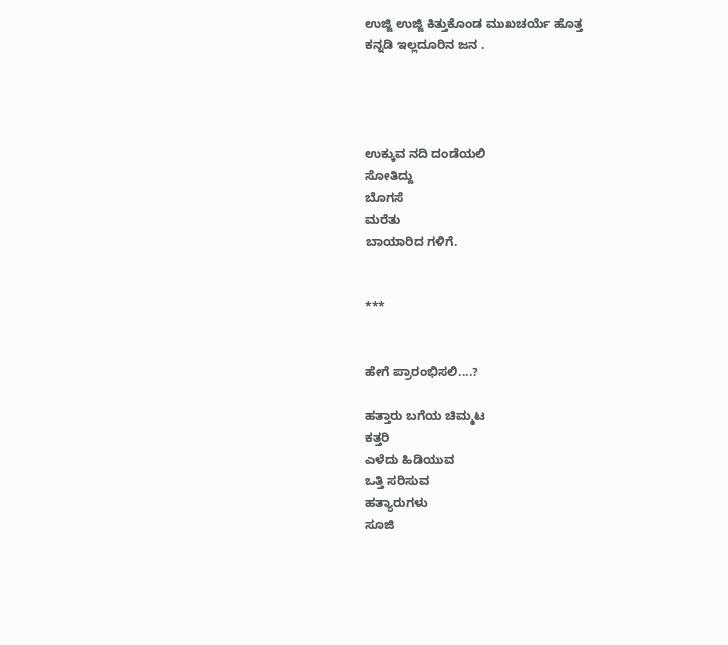ಉಜ್ಜಿ ಉಜ್ಜಿ ಕಿತ್ತುಕೊಂಡ ಮುಖಚರ್ಯೆ ಹೊತ್ತ
ಕನ್ನಡಿ ಇಲ್ಲದೂರಿನ ಜನ .




ಉಕ್ಕುವ ನದಿ ದಂಡೆಯಲಿ
ಸೋತಿದ್ದು
ಬೊಗಸೆ
ಮರೆತು
ಬಾಯಾರಿದ ಗಳಿಗೆ.


***


ಹೇಗೆ ಪ್ರಾರಂಭಿಸಲಿ....?

ಹತ್ತಾರು ಬಗೆಯ ಚಿಮ್ಮಟ
ಕತ್ತರಿ
ಎಳೆದು ಹಿಡಿಯುವ
ಒತ್ತಿ ಸರಿಸುವ
ಹತ್ಯಾರುಗಳು
ಸೂಜಿ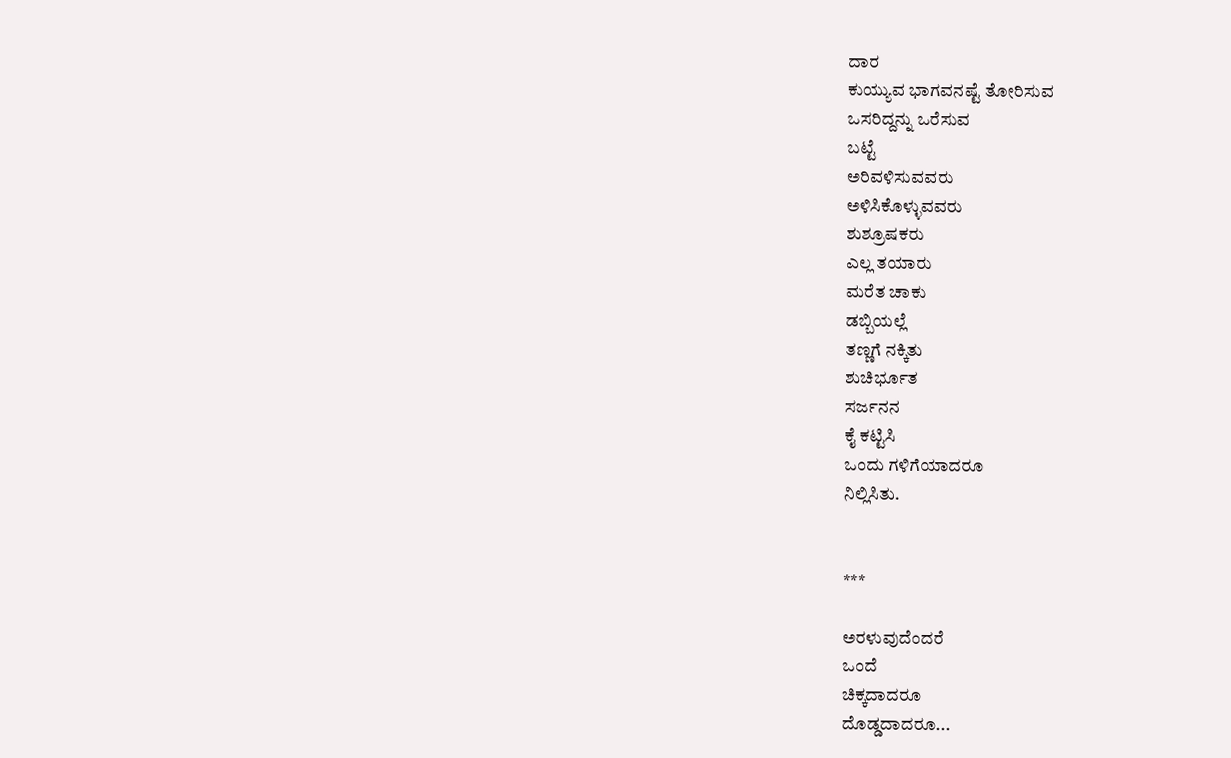ದಾರ
ಕುಯ್ಯುವ ಭಾಗವನಷ್ಟೆ ತೋರಿಸುವ
ಒಸರಿದ್ದನ್ನು ಒರೆಸುವ
ಬಟ್ಟೆ
ಅರಿವಳಿಸುವವರು
ಅಳಿಸಿಕೊಳ್ಳುವವರು
ಶುಶ್ರೂಷಕರು
ಎಲ್ಲ ತಯಾರು
ಮರೆತ ಚಾಕು
ಡಬ್ಬಿಯಲ್ಲೆ
ತಣ್ಣಗೆ ನಕ್ಕಿತು
ಶುಚಿರ್ಭೂತ
ಸರ್ಜನನ
ಕೈ ಕಟ್ಟಿಸಿ
ಒಂದು ಗಳಿಗೆಯಾದರೂ
ನಿಲ್ಲಿಸಿತು.


***

ಅರಳುವುದೆಂದರೆ
ಒಂದೆ
ಚಿಕ್ಕದಾದರೂ
ದೊಡ್ಡದಾದರೂ...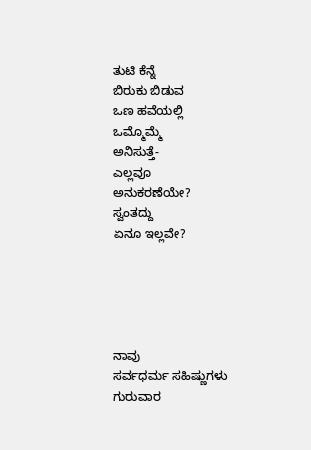ತುಟಿ ಕೆನ್ನೆ
ಬಿರುಕು ಬಿಡುವ
ಒಣ ಹವೆಯಲ್ಲಿ
ಒಮ್ಮೊಮ್ಮೆ
ಅನಿಸುತ್ತೆ-
ಎಲ್ಲವೂ
ಅನುಕರಣೆಯೇ?
ಸ್ವಂತದ್ದು
ಏನೂ ಇಲ್ಲವೇ?





ನಾವು
ಸರ್ವಧರ್ಮ ಸಹಿಷ್ಣುಗಳು
ಗುರುವಾರ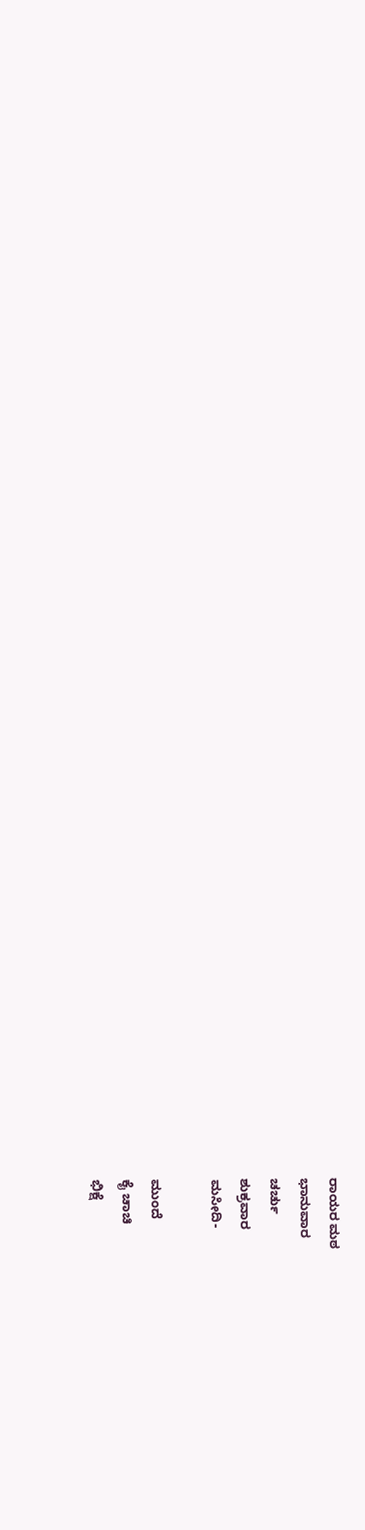ರಾಯರ ಮಠ
ಭಾನುವಾರ
ಚರ್ಚು
ಶುಕ್ರವಾರ
ಮಸೀದಿ-

ಮುಂದೆ
ಕೈ ಚಾಚಿ
ಭಿಕ್ಷೆ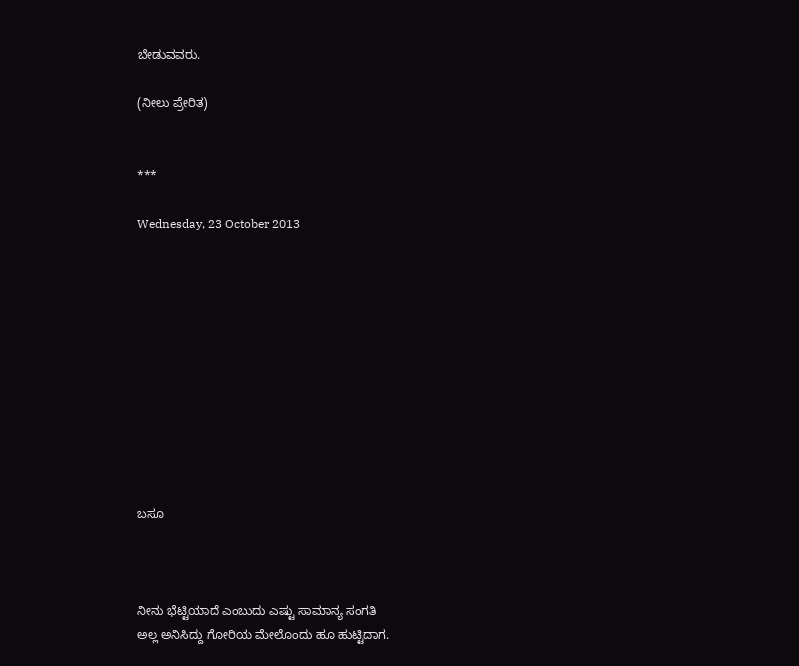ಬೇಡುವವರು.

(ನೀಲು ಪ್ರೇರಿತ)


***

Wednesday, 23 October 2013











ಬಸೂ



ನೀನು ಭೆಟ್ಟಿಯಾದೆ ಎಂಬುದು ಎಷ್ಟು ಸಾಮಾನ್ಯ ಸಂಗತಿ
ಅಲ್ಲ ಅನಿಸಿದ್ದು ಗೋರಿಯ ಮೇಲೊಂದು ಹೂ ಹುಟ್ಟಿದಾಗ.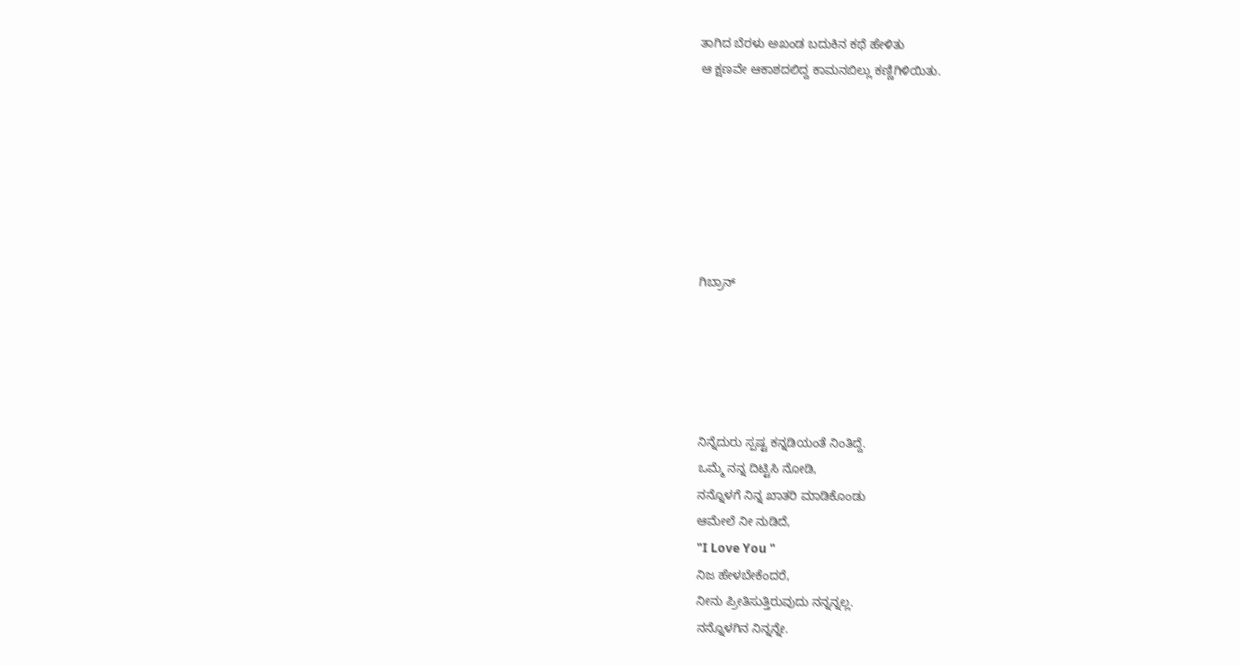ತಾಗಿದ ಬೆರಳು ಅಖಂಡ ಬದುಕಿನ ಕಥೆ ಹೇಳಿತು
ಆ ಕ್ಷಣವೇ ಆಕಾಶದಲಿದ್ದ ಕಾಮನಬಿಲ್ಲು ಕಣ್ಣಿಗಿಳಿಯಿತು.







ಗಿಬ್ರಾನ್





ನಿನ್ನೆದುರು ಸ್ಪಷ್ಟ ಕನ್ನಡಿಯಂತೆ ನಿಂತಿದ್ದೆ.
ಒಮ್ಮೆ ನನ್ನ ದಿಟ್ಟಿಸಿ ನೋಡಿ,
ನನ್ನೊಳಗೆ ನಿನ್ನ ಖಾತರಿ ಮಾಡಿಕೊಂಡು
ಆಮೇಲೆ ನೀ ನುಡಿದೆ,
"I Love You "
ನಿಜ ಹೇಳಬೇಕೆಂದರೆ,
ನೀನು ಪ್ರೀತಿಸುತ್ತಿರುವುದು ನನ್ನನ್ನಲ್ಲ.
ನನ್ನೊಳಗಿನ ನಿನ್ನನ್ನೇ.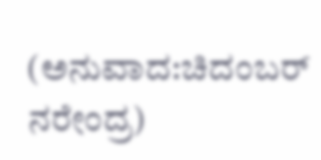(ಅನುವಾದ:ಚಿದಂಬರ್ ನರೇಂದ್ರ)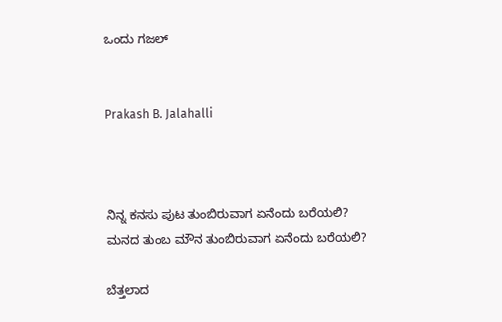ಒಂದು ಗಜಲ್


Prakash B. Jalahalli



ನಿನ್ನ ಕನಸು ಪುಟ ತುಂಬಿರುವಾಗ ಏನೆಂದು ಬರೆಯಲಿ?
ಮನದ ತುಂಬ ಮೌನ ತುಂಬಿರುವಾಗ ಏನೆಂದು ಬರೆಯಲಿ?

ಬೆತ್ತಲಾದ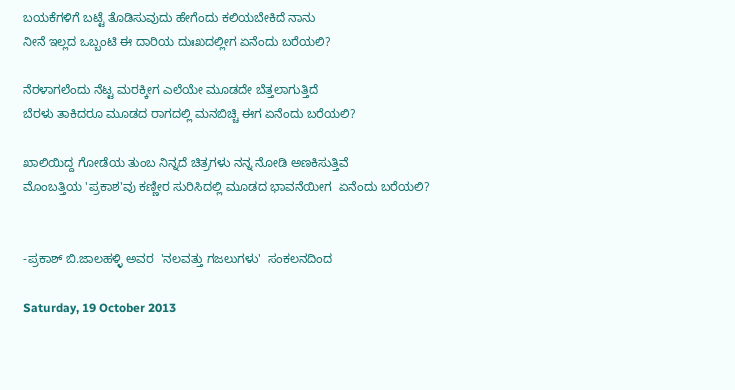ಬಯಕೆಗಳಿಗೆ ಬಟ್ಟೆ ತೊಡಿಸುವುದು ಹೇಗೆಂದು ಕಲಿಯಬೇಕಿದೆ ನಾನು
ನೀನೆ ಇಲ್ಲದ ಒಬ್ಬಂಟಿ ಈ ದಾರಿಯ ದುಃಖದಲ್ಲೀಗ ಏನೆಂದು ಬರೆಯಲಿ?

ನೆರಳಾಗಲೆಂದು ನೆಟ್ಟ ಮರಕ್ಕೀಗ ಎಲೆಯೇ ಮೂಡದೇ ಬೆತ್ತಲಾಗುತ್ತಿದೆ
ಬೆರಳು ತಾಕಿದರೂ ಮೂಡದ ರಾಗದಲ್ಲಿ ಮನಬಿಚ್ಚಿ ಈಗ ಏನೆಂದು ಬರೆಯಲಿ?

ಖಾಲಿಯಿದ್ದ ಗೋಡೆಯ ತುಂಬ ನಿನ್ನದೆ ಚಿತ್ರಗಳು ನನ್ನ ನೋಡಿ ಅಣಕಿಸುತ್ತಿವೆ
ಮೊಂಬತ್ತಿಯ 'ಪ್ರಕಾಶ'ವು ಕಣ್ಣೀರ ಸುರಿಸಿದಲ್ಲಿ ಮೂಡದ ಭಾವನೆಯೀಗ  ಏನೆಂದು ಬರೆಯಲಿ?


-ಪ್ರಕಾಶ್ ಬಿ.ಜಾಲಹಳ್ಳಿ ಅವರ  'ನಲವತ್ತು ಗಜಲುಗಳು'  ಸಂಕಲನದಿಂದ

Saturday, 19 October 2013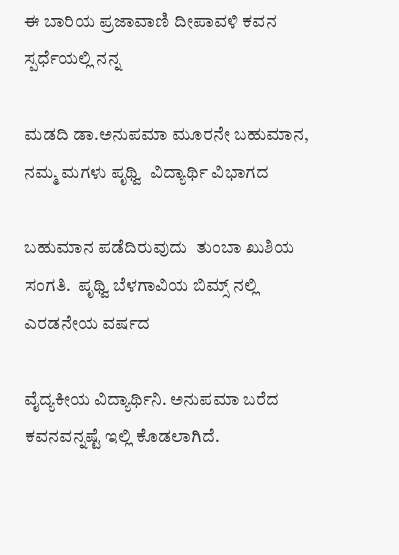ಈ ಬಾರಿಯ ಪ್ರಜಾವಾಣಿ ದೀಪಾವಳಿ ಕವನ ಸ್ಪರ್ಧೆಯಲ್ಲಿ ನನ್ನ

ಮಡದಿ ಡಾ.ಅನುಪಮಾ ಮೂರನೇ ಬಹುಮಾನ, ನಮ್ಮ ಮಗಳು ಪೃಥ್ವಿ  ವಿದ್ಯಾರ್ಥಿ ವಿಭಾಗದ

ಬಹುಮಾನ ಪಡೆದಿರುವುದು  ತುಂಬಾ ಖುಶಿಯ ಸಂಗತಿ.  ಪೃಥ್ವಿ ಬೆಳಗಾವಿಯ ಬಿಮ್ಸ್ ನಲ್ಲಿ ಎರಡನೇಯ ವರ್ಷದ

ವೈದ್ಯಕೀಯ ವಿದ್ಯಾರ್ಥಿನಿ. ಅನುಪಮಾ ಬರೆದ ಕವನವನ್ನಷ್ಟೆ ಇಲ್ಲಿ ಕೊಡಲಾಗಿದೆ.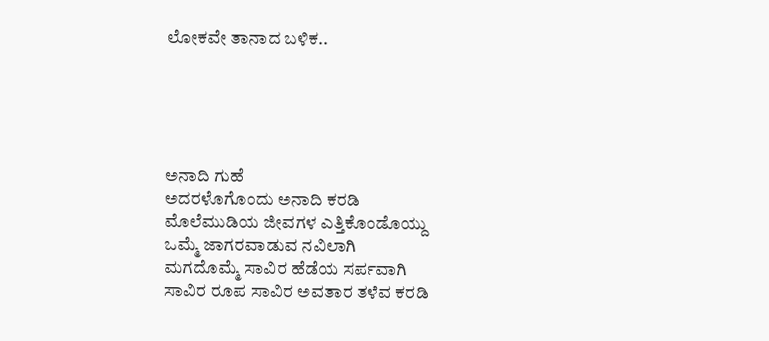ಲೋಕವೇ ತಾನಾದ ಬಳಿಕ..





ಅನಾದಿ ಗುಹೆ
ಅದರಳೊಗೊಂದು ಅನಾದಿ ಕರಡಿ
ಮೊಲೆಮುಡಿಯ ಜೀವಗಳ ಎತ್ತಿಕೊಂಡೊಯ್ದು
ಒಮ್ಮೆ ಜಾಗರವಾಡುವ ನವಿಲಾಗಿ
ಮಗದೊಮ್ಮೆ ಸಾವಿರ ಹೆಡೆಯ ಸರ್ಪವಾಗಿ
ಸಾವಿರ ರೂಪ ಸಾವಿರ ಅವತಾರ ತಳೆವ ಕರಡಿ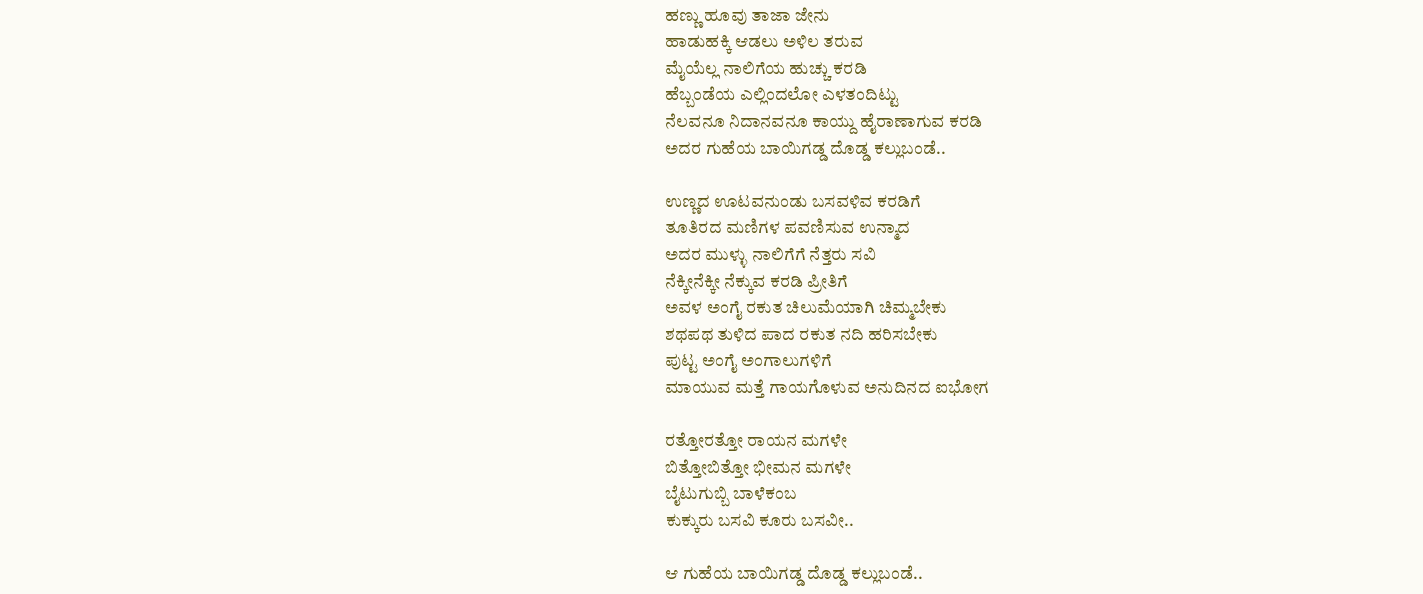ಹಣ್ಣು ಹೂವು ತಾಜಾ ಜೇನು
ಹಾಡುಹಕ್ಕಿ ಆಡಲು ಅಳಿಲ ತರುವ
ಮೈಯೆಲ್ಲ ನಾಲಿಗೆಯ ಹುಚ್ಚು ಕರಡಿ
ಹೆಬ್ಬಂಡೆಯ ಎಲ್ಲಿಂದಲೋ ಎಳತಂದಿಟ್ಟು
ನೆಲವನೂ ನಿದಾನವನೂ ಕಾಯ್ದು ಹೈರಾಣಾಗುವ ಕರಡಿ
ಅದರ ಗುಹೆಯ ಬಾಯಿಗಡ್ಡ ದೊಡ್ಡ ಕಲ್ಲುಬಂಡೆ..

ಉಣ್ಣದ ಊಟವನುಂಡು ಬಸವಳಿವ ಕರಡಿಗೆ
ತೂತಿರದ ಮಣಿಗಳ ಪವಣಿಸುವ ಉನ್ಮಾದ
ಅದರ ಮುಳ್ಳು ನಾಲಿಗೆಗೆ ನೆತ್ತರು ಸವಿ
ನೆಕ್ಕೀನೆಕ್ಕೀ ನೆಕ್ಕುವ ಕರಡಿ ಪ್ರೀತಿಗೆ
ಅವಳ ಅಂಗೈ ರಕುತ ಚಿಲುಮೆಯಾಗಿ ಚಿಮ್ಮಬೇಕು
ಶಥಪಥ ತುಳಿದ ಪಾದ ರಕುತ ನದಿ ಹರಿಸಬೇಕು
ಪುಟ್ಟ ಅಂಗೈ ಅಂಗಾಲುಗಳಿಗೆ
ಮಾಯುವ ಮತ್ತೆ ಗಾಯಗೊಳುವ ಅನುದಿನದ ಐಭೋಗ

ರತ್ತೋರತ್ತೋ ರಾಯನ ಮಗಳೇ
ಬಿತ್ತೋಬಿತ್ತೋ ಭೀಮನ ಮಗಳೇ
ಬೈಟುಗುಬ್ಬಿ ಬಾಳೆಕಂಬ
ಕುಕ್ಕುರು ಬಸವಿ ಕೂರು ಬಸವೀ..

ಆ ಗುಹೆಯ ಬಾಯಿಗಡ್ಡ ದೊಡ್ಡ ಕಲ್ಲುಬಂಡೆ..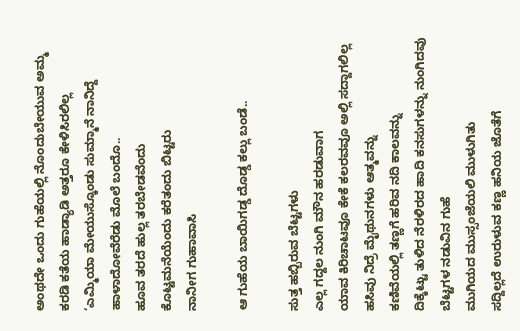ಅಂಥದೇ ಒಂದು ಗುಹೆಯಲ್ಲಿ ನೊಂದುಬೇಯುವ ಅಮ್ಮ
ಕರಡಿ ಕತೆಯ ಹಾಡ್ಯಾಡಿ ಅತ್ತರೂ ಕೇಳಿಸಿರಲಿಲ್ಲ
‘ಎಮ್ಮಿಯಾ ಮೇಯುಸ್ಕೊಂಡು ಸುಮ್ಮಾನೆ ನಾನಿದ್ದೆ
ಹಾಳಾದೋವೆರೆಡು ಮೊಲೆ ಬಂದೊ..
ಹೂವ ತರದೆ ಹುಲ್ಲ ತರಬೇಡವೆಂದು
ಕೊಟ್ಟಮನೆಯೆಂದು ಕರೆತಂದು ಬಿಟ್ಟರು
ನಾನೀಗ ಗುಹಾವಾಸಿ

ಆ ಗುಹೆಯ ಬಾಯಿಗಡ್ಡ ದೊಡ್ಡ ಕಲ್ಲು ಬಂಡೆ..

ಸುತ್ತ ಹಬ್ಬಿರುವ ಬೆಟ್ಟಗಳು
ಎಲ್ಲ ಗದ್ದಲ ನುಂಗಿ ಮೌನ ಹರಡುವಾಗ
ಯಾವ ಕಿರಿಚಾಟವೂ ಕೇಕೆ ಕಲರವವೂ ಅಲ್ಲಿ ಸದ್ದಾಗಲಿಲ್ಲ
ಹಸಿವು ನಿದ್ರೆ ಮೈಥುನಗಳು ಆತ್ಮವನ್ನು
ಕಣಿವೆಯಲ್ಲಿ ತಣ್ಣಗೆ ಹರಿವ ನದಿ ಕಾಲವನ್ನು
ದಿಕ್ಕೆಟ್ಟು ತುಳಿದ ನೆರಳಿರದ ಹಾದಿ ಕನಸುಗಳನ್ನು ನುಂಗಿದವು
ಬೆಟ್ಟಗಳ ನಡುವಿನ ಗುಹೆ
ಮುಗಿಯದ ಮುಸ್ಸಂಜೆಯಲಿ ಮುಳುಗಿತು
ಸದ್ದಿಲ್ಲದೆ ಉರುಳುವ ಕಣ್ಣ ಹನಿಯ ಜೊತೆಗೆ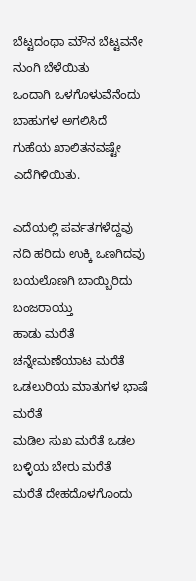ಬೆಟ್ಟದಂಥಾ ಮೌನ ಬೆಟ್ಟವನೇ ನುಂಗಿ ಬೆಳೆಯಿತು
ಒಂದಾಗಿ ಒಳಗೊಳುವೆನೆಂದು ಬಾಹುಗಳ ಅಗಲಿಸಿದೆ
ಗುಹೆಯ ಖಾಲಿತನವಷ್ಟೇ ಎದೆಗಿಳಿಯಿತು.

ಎದೆಯಲ್ಲಿ ಪರ್ವತಗಳೆದ್ದವು
ನದಿ ಹರಿದು ಉಕ್ಕಿ ಒಣಗಿದವು
ಬಯಲೊಣಗಿ ಬಾಯ್ಬಿರಿದು ಬಂಜರಾಯ್ತು
ಹಾಡು ಮರೆತೆ ಚನ್ನೇಮಣೆಯಾಟ ಮರೆತೆ
ಒಡಲುರಿಯ ಮಾತುಗಳ ಭಾಷೆ ಮರೆತೆ
ಮಡಿಲ ಸುಖ ಮರೆತೆ ಒಡಲ ಬಳ್ಳಿಯ ಬೇರು ಮರೆತೆ
ಮರೆತೆ ದೇಹದೊಳಗೊಂದು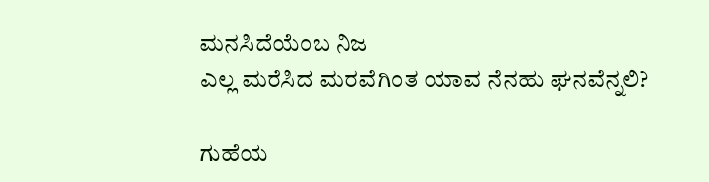ಮನಸಿದೆಯೆಂಬ ನಿಜ
ಎಲ್ಲ ಮರೆಸಿದ ಮರವೆಗಿಂತ ಯಾವ ನೆನಹು ಘನವೆನ್ನಲಿ?

ಗುಹೆಯ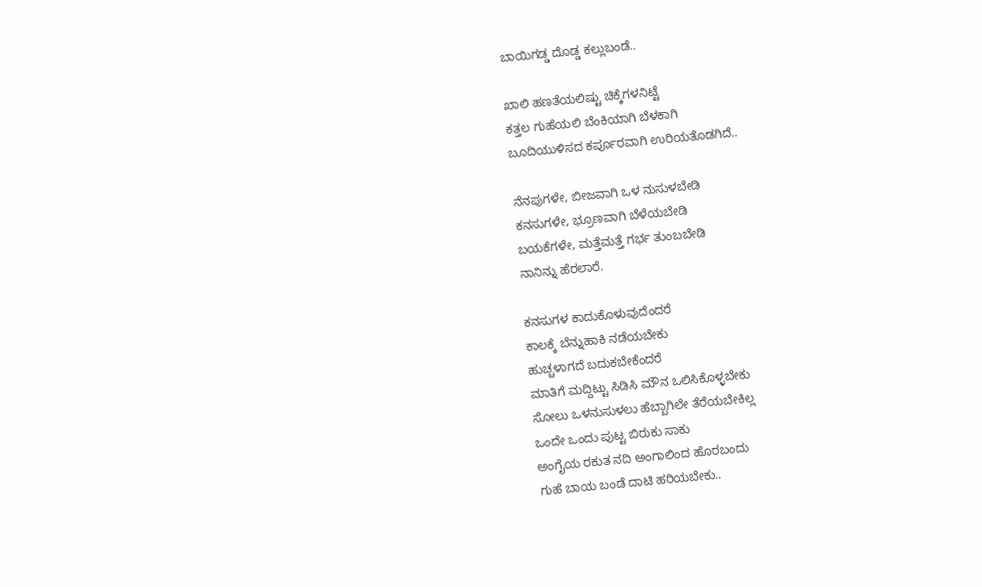ಬಾಯಿಗಡ್ಡ ದೊಡ್ಡ ಕಲ್ಲುಬಂಡೆ..

ಖಾಲಿ ಹಣತೆಯಲಿಷ್ಟು ಚಿಕ್ಕೆಗಳನಿಟ್ಟೆ
ಕತ್ತಲ ಗುಹೆಯಲಿ ಬೆಂಕಿಯಾಗಿ ಬೆಳಕಾಗಿ
ಬೂದಿಯುಳಿಸದ ಕರ್ಪೂರವಾಗಿ ಉರಿಯತೊಡಗಿದೆ..

ನೆನಪುಗಳೇ, ಬೀಜವಾಗಿ ಒಳ ನುಸುಳಬೇಡಿ
ಕನಸುಗಳೇ, ಭ್ರೂಣವಾಗಿ ಬೆಳೆಯಬೇಡಿ
ಬಯಕೆಗಳೇ, ಮತ್ತೆಮತ್ತೆ ಗರ್ಭ ತುಂಬಬೇಡಿ
ನಾನಿನ್ನು ಹೆರಲಾರೆ.

ಕನಸುಗಳ ಕಾದುಕೊಳುವುದೆಂದರೆ
ಕಾಲಕ್ಕೆ ಬೆನ್ನುಹಾಕಿ ನಡೆಯಬೇಕು
ಹುಚ್ಚಳಾಗದೆ ಬದುಕಬೇಕೆಂದರೆ
ಮಾತಿಗೆ ಮದ್ದಿಟ್ಟು ಸಿಡಿಸಿ ಮೌನ ಒಲಿಸಿಕೊಳ್ಳಬೇಕು
ಸೋಲು ಒಳನುಸುಳಲು ಹೆಬ್ಬಾಗಿಲೇ ತೆರೆಯಬೇಕಿಲ್ಲ
ಒಂದೇ ಒಂದು ಪುಟ್ಟ ಬಿರುಕು ಸಾಕು
ಅಂಗೈಯ ರಕುತ ನದಿ ಅಂಗಾಲಿಂದ ಹೊರಬಂದು
ಗುಹೆ ಬಾಯ ಬಂಡೆ ದಾಟಿ ಹರಿಯಬೇಕು..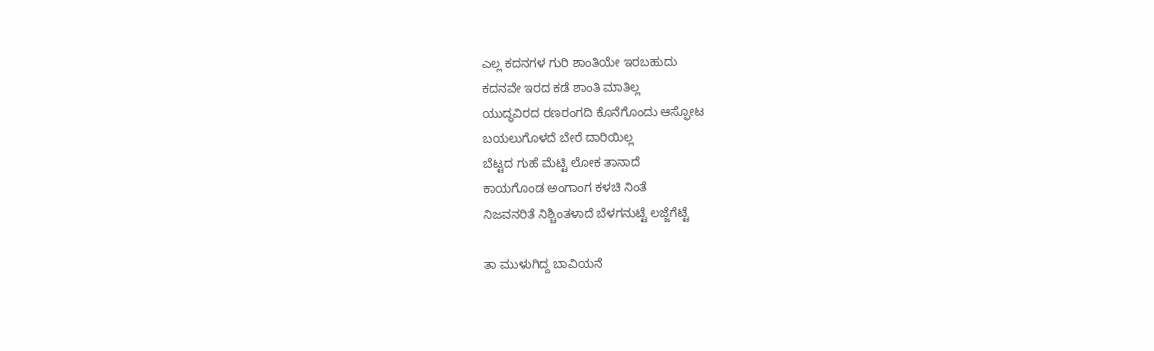ಎಲ್ಲ ಕದನಗಳ ಗುರಿ ಶಾಂತಿಯೇ ಇರಬಹುದು
ಕದನವೇ ಇರದ ಕಡೆ ಶಾಂತಿ ಮಾತಿಲ್ಲ
ಯುದ್ಧವಿರದ ರಣರಂಗದಿ ಕೊನೆಗೊಂದು ಆಸ್ಫೋಟ
ಬಯಲುಗೊಳದೆ ಬೇರೆ ದಾರಿಯಿಲ್ಲ
ಬೆಟ್ಟದ ಗುಹೆ ಮೆಟ್ಟಿ ಲೋಕ ತಾನಾದೆ
ಕಾಯಗೊಂಡ ಅಂಗಾಂಗ ಕಳಚಿ ನಿಂತೆ
ನಿಜವನರಿತೆ ನಿಶ್ಚಿಂತಳಾದೆ ಬೆಳಗನುಟ್ಟೆ ಲಜ್ಜೆಗೆಟ್ಟೆ

ತಾ ಮುಳುಗಿದ್ದ ಬಾವಿಯನೆ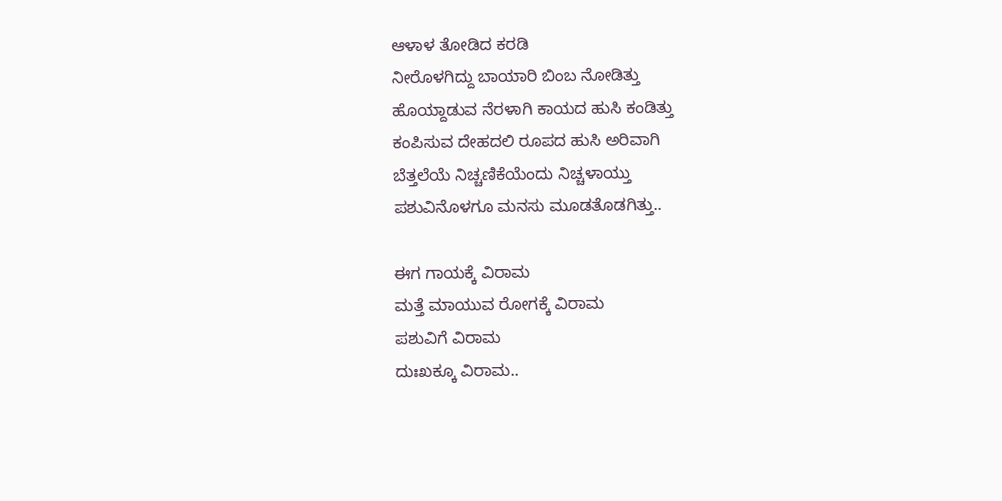ಆಳಾಳ ತೋಡಿದ ಕರಡಿ
ನೀರೊಳಗಿದ್ದು ಬಾಯಾರಿ ಬಿಂಬ ನೋಡಿತ್ತು
ಹೊಯ್ದಾಡುವ ನೆರಳಾಗಿ ಕಾಯದ ಹುಸಿ ಕಂಡಿತ್ತು
ಕಂಪಿಸುವ ದೇಹದಲಿ ರೂಪದ ಹುಸಿ ಅರಿವಾಗಿ
ಬೆತ್ತಲೆಯೆ ನಿಚ್ಚಣಿಕೆಯೆಂದು ನಿಚ್ಚಳಾಯ್ತು
ಪಶುವಿನೊಳಗೂ ಮನಸು ಮೂಡತೊಡಗಿತ್ತು..

ಈಗ ಗಾಯಕ್ಕೆ ವಿರಾಮ
ಮತ್ತೆ ಮಾಯುವ ರೋಗಕ್ಕೆ ವಿರಾಮ
ಪಶುವಿಗೆ ವಿರಾಮ
ದುಃಖಕ್ಕೂ ವಿರಾಮ..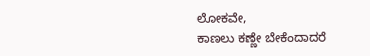ಲೋಕವೇ,
ಕಾಣಲು ಕಣ್ಣೇ ಬೇಕೆಂದಾದರೆ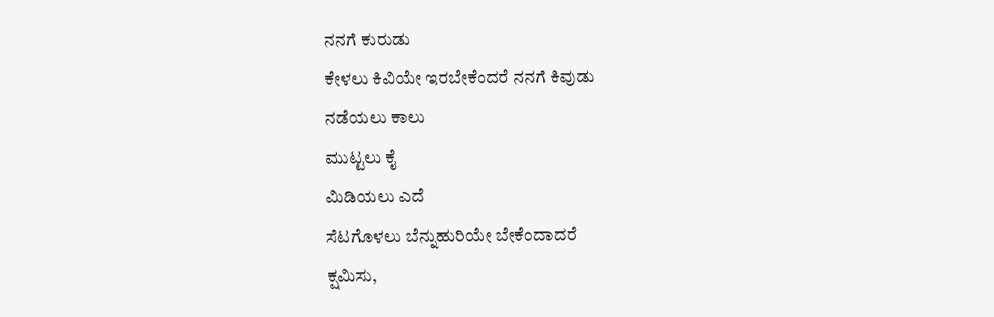ನನಗೆ ಕುರುಡು
ಕೇಳಲು ಕಿವಿಯೇ ಇರಬೇಕೆಂದರೆ ನನಗೆ ಕಿವುಡು
ನಡೆಯಲು ಕಾಲು
ಮುಟ್ಟಲು ಕೈ
ಮಿಡಿಯಲು ಎದೆ
ಸೆಟಗೊಳಲು ಬೆನ್ನುಹುರಿಯೇ ಬೇಕೆಂದಾದರೆ
ಕ್ಷಮಿಸು,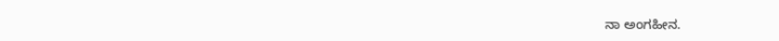ನಾ ಅಂಗಹೀನ.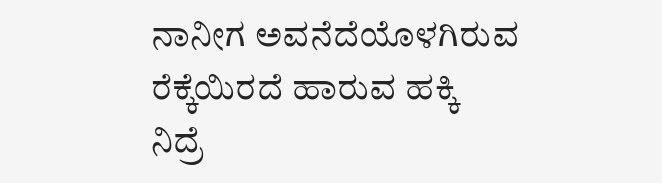ನಾನೀಗ ಅವನೆದೆಯೊಳಗಿರುವ ರೆಕ್ಕೆಯಿರದೆ ಹಾರುವ ಹಕ್ಕಿ
ನಿದ್ರೆ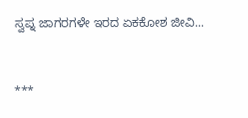ಸ್ವಪ್ನ ಜಾಗರಗಳೇ ಇರದ ಏಕಕೋಶ ಜೀವಿ...



***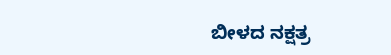ಬೀಳದ ನಕ್ಷತ್ರ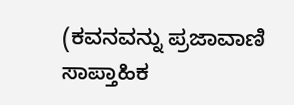(ಕವನವನ್ನು ಪ್ರಜಾವಾಣಿ ಸಾಪ್ತಾಹಿಕ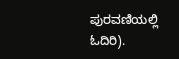ಪುರವಣಿಯಲ್ಲಿ ಓದಿರಿ).